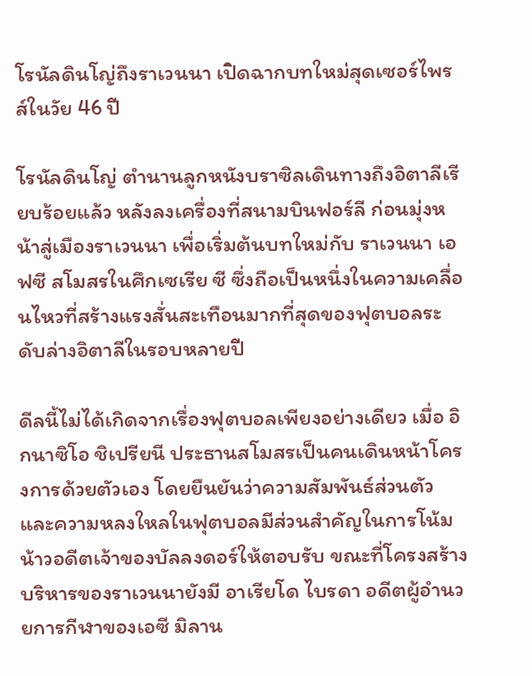โรนัลดินโญ่ถึงราเวนนา เปิดฉากบทใหม่สุดเซอร์ไพรส์ในวัย 46 ปี

โรนัลดินโญ่ ตำนานลูกหนังบราซิลเดินทางถึงอิตาลีเรียบร้อยแล้ว หลังลงเครื่องที่สนามบินฟอร์ลี ก่อนมุ่งหน้าสู่เมืองราเวนนา เพื่อเริ่มต้นบทใหม่กับ ราเวนนา เอฟซี สโมสรในศึกเซเรีย ซี ซึ่งถือเป็นหนึ่งในความเคลื่อนไหวที่สร้างแรงสั่นสะเทือนมากที่สุดของฟุตบอลระดับล่างอิตาลีในรอบหลายปี

ดีลนี้ไม่ได้เกิดจากเรื่องฟุตบอลเพียงอย่างเดียว เมื่อ อิกนาซิโอ ชิเปรียนี ประธานสโมสรเป็นคนเดินหน้าโครงการด้วยตัวเอง โดยยืนยันว่าความสัมพันธ์ส่วนตัวและความหลงใหลในฟุตบอลมีส่วนสำคัญในการโน้มน้าวอดีตเจ้าของบัลลงดอร์ให้ตอบรับ ขณะที่โครงสร้างบริหารของราเวนนายังมี อาเรียโด ไบรดา อดีตผู้อำนวยการกีฬาของเอซี มิลาน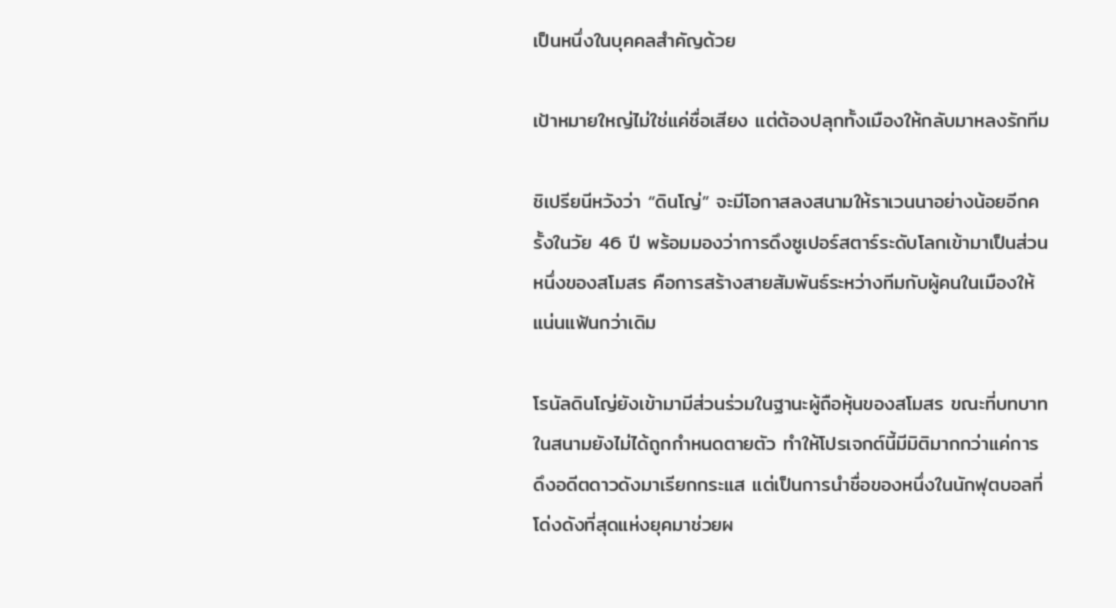เป็นหนึ่งในบุคคลสำคัญด้วย

เป้าหมายใหญ่ไม่ใช่แค่ชื่อเสียง แต่ต้องปลุกทั้งเมืองให้กลับมาหลงรักทีม

ชิเปรียนีหวังว่า “ดินโญ่” จะมีโอกาสลงสนามให้ราเวนนาอย่างน้อยอีกครั้งในวัย 46 ปี พร้อมมองว่าการดึงซูเปอร์สตาร์ระดับโลกเข้ามาเป็นส่วนหนึ่งของสโมสร คือการสร้างสายสัมพันธ์ระหว่างทีมกับผู้คนในเมืองให้แน่นแฟ้นกว่าเดิม

โรนัลดินโญ่ยังเข้ามามีส่วนร่วมในฐานะผู้ถือหุ้นของสโมสร ขณะที่บทบาทในสนามยังไม่ได้ถูกกำหนดตายตัว ทำให้โปรเจกต์นี้มีมิติมากกว่าแค่การดึงอดีตดาวดังมาเรียกกระแส แต่เป็นการนำชื่อของหนึ่งในนักฟุตบอลที่โด่งดังที่สุดแห่งยุคมาช่วยผ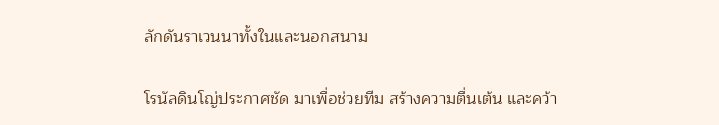ลักดันราเวนนาทั้งในและนอกสนาม

โรนัลดินโญ่ประกาศชัด มาเพื่อช่วยทีม สร้างความตื่นเต้น และคว้า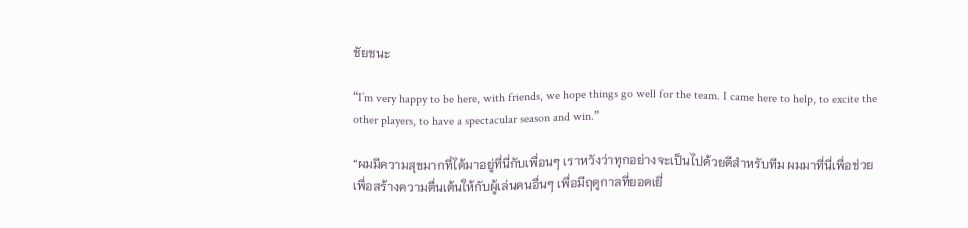ชัยชนะ

“I’m very happy to be here, with friends, we hope things go well for the team. I came here to help, to excite the other players, to have a spectacular season and win.”

“ผมมีความสุขมากที่ได้มาอยู่ที่นี่กับเพื่อนๆ เราหวังว่าทุกอย่างจะเป็นไปด้วยดีสำหรับทีม ผมมาที่นี่เพื่อช่วย เพื่อสร้างความตื่นเต้นให้กับผู้เล่นคนอื่นๆ เพื่อมีฤดูกาลที่ยอดเยี่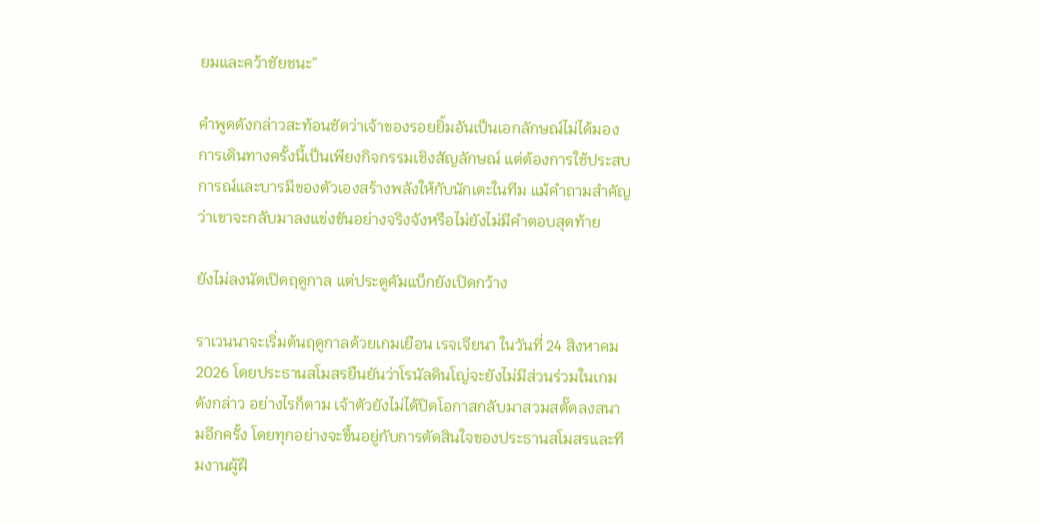ยมและคว้าชัยชนะ”

คำพูดดังกล่าวสะท้อนชัดว่าเจ้าของรอยยิ้มอันเป็นเอกลักษณ์ไม่ได้มองการเดินทางครั้งนี้เป็นเพียงกิจกรรมเชิงสัญลักษณ์ แต่ต้องการใช้ประสบการณ์และบารมีของตัวเองสร้างพลังให้กับนักเตะในทีม แม้คำถามสำคัญว่าเขาจะกลับมาลงแข่งขันอย่างจริงจังหรือไม่ยังไม่มีคำตอบสุดท้าย

ยังไม่ลงนัดเปิดฤดูกาล แต่ประตูคัมแบ็กยังเปิดกว้าง

ราเวนนาจะเริ่มต้นฤดูกาลด้วยเกมเยือน เรจเจียนา ในวันที่ 24 สิงหาคม 2026 โดยประธานสโมสรยืนยันว่าโรนัลดินโญ่จะยังไม่มีส่วนร่วมในเกมดังกล่าว อย่างไรก็ตาม เจ้าตัวยังไม่ได้ปิดโอกาสกลับมาสวมสตั๊ดลงสนามอีกครั้ง โดยทุกอย่างจะขึ้นอยู่กับการตัดสินใจของประธานสโมสรและทีมงานผู้ฝึ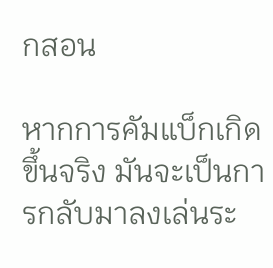กสอน

หากการคัมแบ็กเกิดขึ้นจริง มันจะเป็นการกลับมาลงเล่นระ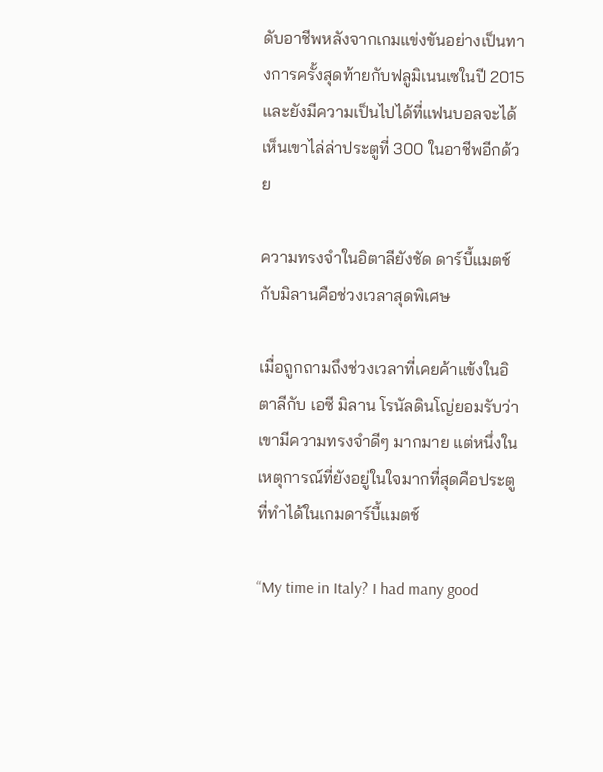ดับอาชีพหลังจากเกมแข่งขันอย่างเป็นทางการครั้งสุดท้ายกับฟลูมิเนนเซในปี 2015 และยังมีความเป็นไปได้ที่แฟนบอลจะได้เห็นเขาไล่ล่าประตูที่ 300 ในอาชีพอีกด้วย

ความทรงจำในอิตาลียังชัด ดาร์บี้แมตช์กับมิลานคือช่วงเวลาสุดพิเศษ

เมื่อถูกถามถึงช่วงเวลาที่เคยค้าแข้งในอิตาลีกับ เอซี มิลาน โรนัลดินโญ่ยอมรับว่าเขามีความทรงจำดีๆ มากมาย แต่หนึ่งในเหตุการณ์ที่ยังอยู่ในใจมากที่สุดคือประตูที่ทำได้ในเกมดาร์บี้แมตช์

“My time in Italy? I had many good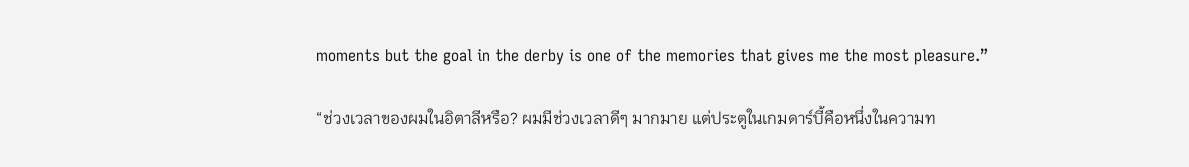moments but the goal in the derby is one of the memories that gives me the most pleasure.”

“ช่วงเวลาของผมในอิตาลีหรือ? ผมมีช่วงเวลาดีๆ มากมาย แต่ประตูในเกมดาร์บี้คือหนึ่งในความท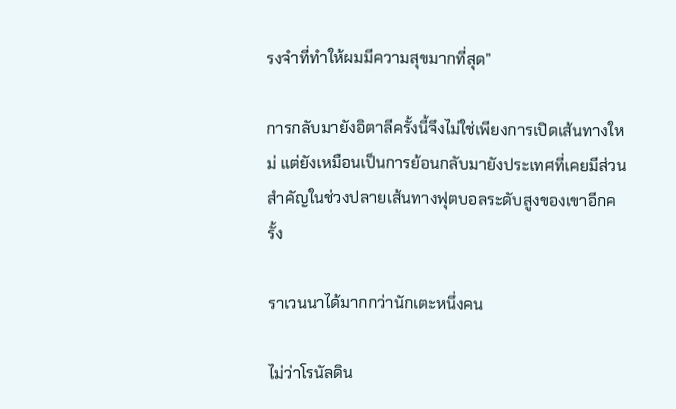รงจำที่ทำให้ผมมีความสุขมากที่สุด”

การกลับมายังอิตาลีครั้งนี้จึงไม่ใช่เพียงการเปิดเส้นทางใหม่ แต่ยังเหมือนเป็นการย้อนกลับมายังประเทศที่เคยมีส่วนสำคัญในช่วงปลายเส้นทางฟุตบอลระดับสูงของเขาอีกครั้ง

ราเวนนาได้มากกว่านักเตะหนึ่งคน

ไม่ว่าโรนัลดิน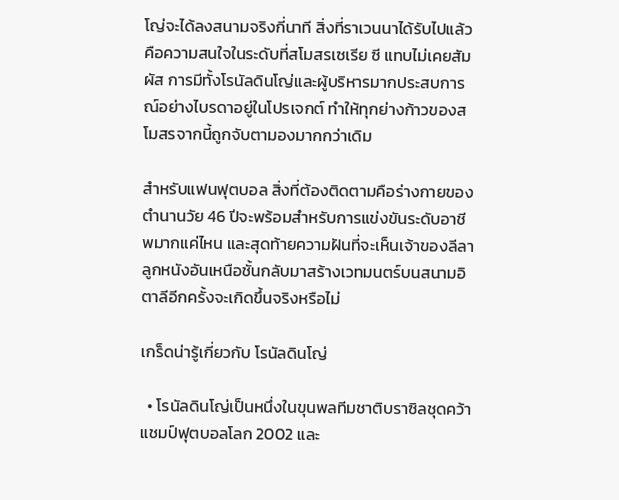โญ่จะได้ลงสนามจริงกี่นาที สิ่งที่ราเวนนาได้รับไปแล้วคือความสนใจในระดับที่สโมสรเซเรีย ซี แทบไม่เคยสัมผัส การมีทั้งโรนัลดินโญ่และผู้บริหารมากประสบการณ์อย่างไบรดาอยู่ในโปรเจกต์ ทำให้ทุกย่างก้าวของสโมสรจากนี้ถูกจับตามองมากกว่าเดิม

สำหรับแฟนฟุตบอล สิ่งที่ต้องติดตามคือร่างกายของตำนานวัย 46 ปีจะพร้อมสำหรับการแข่งขันระดับอาชีพมากแค่ไหน และสุดท้ายความฝันที่จะเห็นเจ้าของลีลาลูกหนังอันเหนือชั้นกลับมาสร้างเวทมนตร์บนสนามอิตาลีอีกครั้งจะเกิดขึ้นจริงหรือไม่

เกร็ดน่ารู้เกี่ยวกับ โรนัลดินโญ่

  • โรนัลดินโญ่เป็นหนึ่งในขุนพลทีมชาติบราซิลชุดคว้าแชมป์ฟุตบอลโลก 2002 และ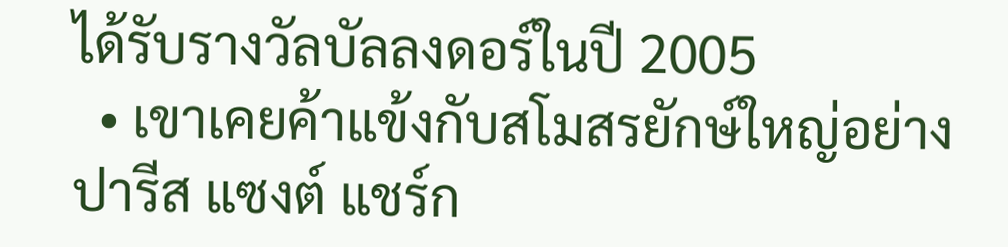ได้รับรางวัลบัลลงดอร์ในปี 2005
  • เขาเคยค้าแข้งกับสโมสรยักษ์ใหญ่อย่าง ปารีส แซงต์ แชร์ก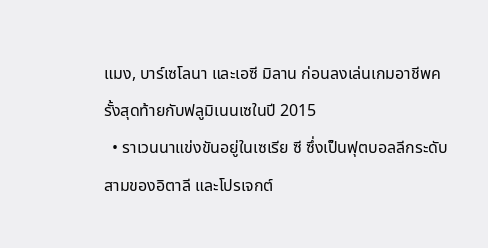แมง, บาร์เซโลนา และเอซี มิลาน ก่อนลงเล่นเกมอาชีพครั้งสุดท้ายกับฟลูมิเนนเซในปี 2015
  • ราเวนนาแข่งขันอยู่ในเซเรีย ซี ซึ่งเป็นฟุตบอลลีกระดับสามของอิตาลี และโปรเจกต์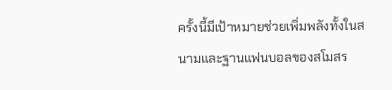ครั้งนี้มีเป้าหมายช่วยเพิ่มพลังทั้งในสนามและฐานแฟนบอลของสโมสร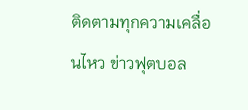ติดตามทุกความเคลื่อนไหว ข่าวฟุตบอล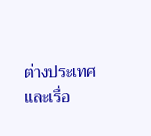ต่างประเทศ และเรื่อ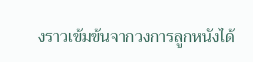งราวเข้มข้นจากวงการลูกหนังได้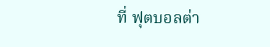ที่ ฟุตบอลต่า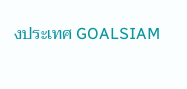งประเทศ GOALSIAM